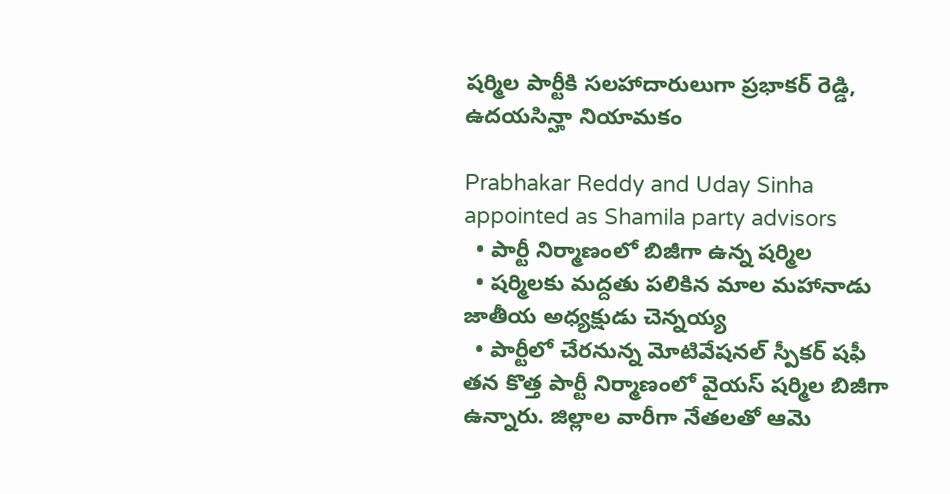షర్మిల పార్టీకి సలహాదారులుగా ప్రభాకర్ రెడ్డి, ఉదయసిన్హా నియామకం

Prabhakar Reddy and Uday Sinha appointed as Shamila party advisors
  • పార్టీ నిర్మాణంలో బిజీగా ఉన్న షర్మిల
  • షర్మిలకు మద్దతు పలికిన మాల మహానాడు జాతీయ అధ్యక్షుడు చెన్నయ్య
  • పార్టీలో చేరనున్న మోటివేషనల్ స్పీకర్ షఫీ
తన కొత్త పార్టీ నిర్మాణంలో వైయస్ షర్మిల బిజీగా ఉన్నారు. జిల్లాల వారీగా నేతలతో ఆమె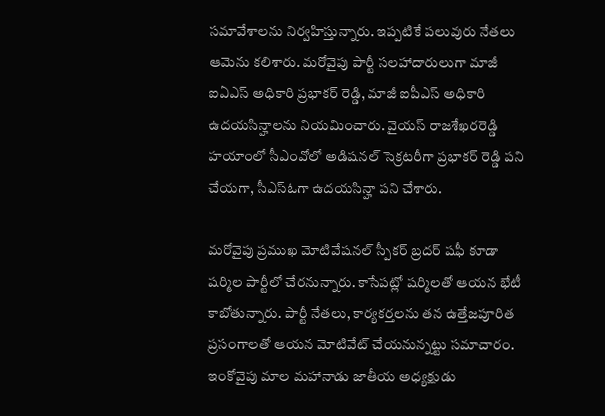సమావేశాలను నిర్వహిస్తున్నారు. ఇప్పటికే పలువురు నేతలు ఆమెను కలిశారు. మరోవైపు పార్టీ సలహాదారులుగా మాజీ ఐఏఎస్ అధికారి ప్రభాకర్ రెడ్డి, మాజీ ఐపీఎస్ అధికారి ఉదయసిన్హాలను నియమించారు. వైయస్ రాజశేఖరరెడ్డి హయాంలో సీఎంవోలో అడిషనల్ సెక్రటరీగా ప్రభాకర్ రెడ్డి పని చేయగా, సీఎస్ఓగా ఉదయసిన్హా పని చేశారు.

మరోవైపు ప్రముఖ మోటివేషనల్ స్పీకర్ బ్రదర్ షఫీ కూడా షర్మిల పార్టీలో చేరనున్నారు. కాసేపట్లో షర్మిలతో ఆయన భేటీ కాబోతున్నారు. పార్టీ నేతలు, కార్యకర్తలను తన ఉత్తేజపూరిత ప్రసంగాలతో ఆయన మోటివేట్ చేయనున్నట్టు సమాచారం. ఇంకోవైపు మాల మహానాడు జాతీయ అధ్యక్షుడు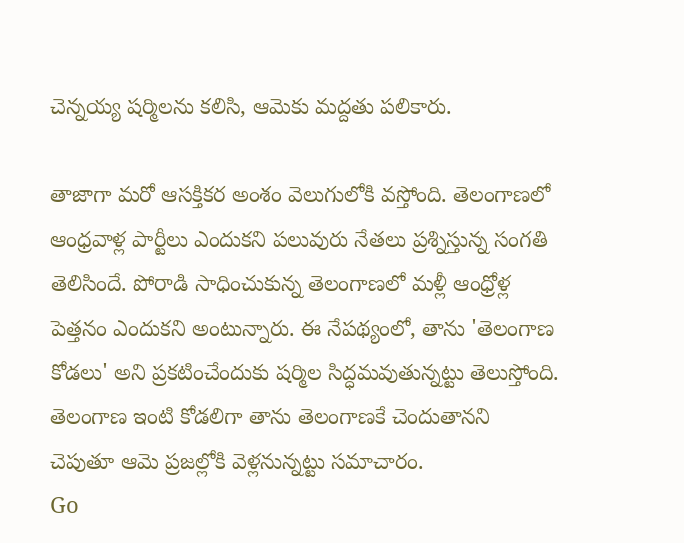చెన్నయ్య షర్మిలను కలిసి, ఆమెకు మద్దతు పలికారు.

తాజాగా మరో ఆసక్తికర అంశం వెలుగులోకి వస్తోంది. తెలంగాణలో ఆంధ్రవాళ్ల పార్టీలు ఎందుకని పలువురు నేతలు ప్రశ్నిస్తున్న సంగతి తెలిసిందే. పోరాడి సాధించుకున్న తెలంగాణలో మళ్లీ ఆంధ్రోళ్ల పెత్తనం ఎందుకని అంటున్నారు. ఈ నేపథ్యంలో, తాను 'తెలంగాణ కోడలు' అని ప్రకటించేందుకు షర్మిల సిద్ధమవుతున్నట్టు తెలుస్తోంది. తెలంగాణ ఇంటి కోడలిగా తాను తెలంగాణకే చెందుతానని చెపుతూ ఆమె ప్రజల్లోకి వెళ్లనున్నట్టు సమాచారం.
Go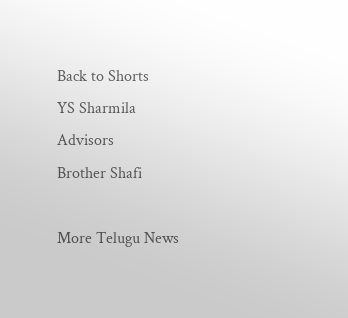Back to Shorts
YS Sharmila
Advisors
Brother Shafi

More Telugu News